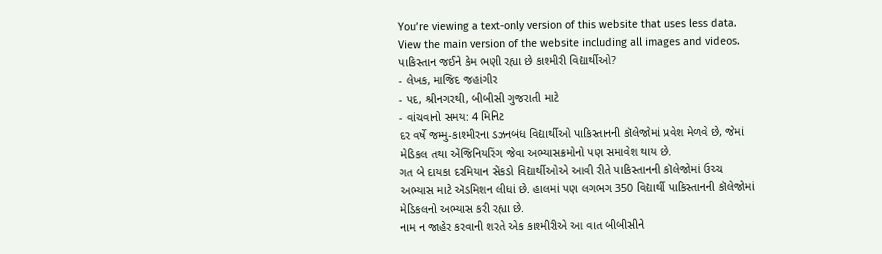You’re viewing a text-only version of this website that uses less data. View the main version of the website including all images and videos.
પાકિસ્તાન જઈને કેમ ભણી રહ્યા છે કાશ્મીરી વિદ્યાર્થીઓ?
- લેખક, માજિદ જહાંગીર
- પદ, શ્રીનગરથી, બીબીસી ગુજરાતી માટે
- વાંચવાનો સમય: 4 મિનિટ
દર વર્ષે જમ્મુ-કાશ્મીરના ડઝનબંધ વિદ્યાર્થીઓ પાકિસ્તાનની કૉલેજોમાં પ્રવેશ મેળવે છે, જેમાં મેડિકલ તથા એંજિનિયરિંગ જેવા અભ્યાસક્રમોનો પણ સમાવેશ થાય છે.
ગત બે દાયકા દરમિયાન સેંકડો વિદ્યાર્થીઓએ આવી રીતે પાકિસ્તાનની કૉલેજોમાં ઉચ્ચ અભ્યાસ માટે ઍડમિશન લીધાં છે. હાલમાં પણ લગભગ 350 વિદ્યાર્થી પાકિસ્તાનની કૉલેજોમાં મેડિકલનો અભ્યાસ કરી રહ્યા છે.
નામ ન જાહેર કરવાની શરતે એક કાશ્મીરીએ આ વાત બીબીસીને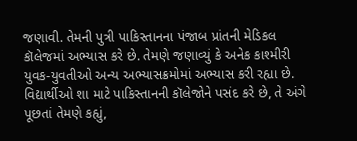જણાવી. તેમની પુત્રી પાકિસ્તાનના પંજાબ પ્રાંતની મેડિકલ કૉલેજમાં અભ્યાસ કરે છે. તેમણે જણાવ્યું કે અનેક કાશ્મીરી યુવક-યુવતીઓ અન્ય અભ્યાસક્રમોમાં અભ્યાસ કરી રહ્યા છે.
વિદ્યાર્થીઓ શા માટે પાકિસ્તાનની કૉલેજોને પસંદ કરે છે, તે અંગે પૂછતાં તેમણે કહ્યું,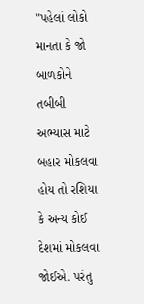"પહેલાં લોકો માનતા કે જો બાળકોને તબીબી અભ્યાસ માટે બહાર મોકલવા હોય તો રશિયા કે અન્ય કોઈ દેશમાં મોકલવા જોઈએ. પરંતુ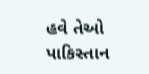હવે તેઓ પાકિસ્તાન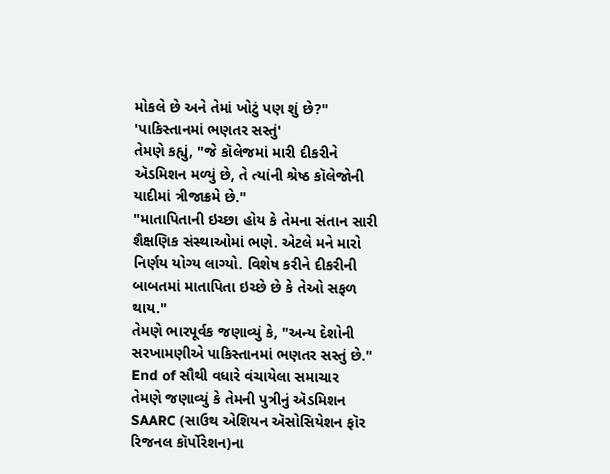મોકલે છે અને તેમાં ખોટું પણ શું છે?"
'પાકિસ્તાનમાં ભણતર સસ્તું'
તેમણે કહ્યું, "જે કૉલેજમાં મારી દીકરીને ઍડમિશન મળ્યું છે, તે ત્યાંની શ્રેષ્ઠ કૉલેજોની યાદીમાં ત્રીજાક્રમે છે."
"માતાપિતાની ઇચ્છા હોય કે તેમના સંતાન સારી શૈક્ષણિક સંસ્થાઓમાં ભણે. એટલે મને મારો નિર્ણય યોગ્ય લાગ્યો. વિશેષ કરીને દીકરીની બાબતમાં માતાપિતા ઇચ્છે છે કે તેઓ સફળ થાય."
તેમણે ભારપૂર્વક જણાવ્યું કે, "અન્ય દેશોની સરખામણીએ પાકિસ્તાનમાં ભણતર સસ્તું છે."
End of સૌથી વધારે વંચાયેલા સમાચાર
તેમણે જણાવ્યું કે તેમની પુત્રીનું ઍડમિશન SAARC (સાઉથ એશિયન ઍસોસિયેશન ફૉર રિજનલ કૉર્પોરેશન)ના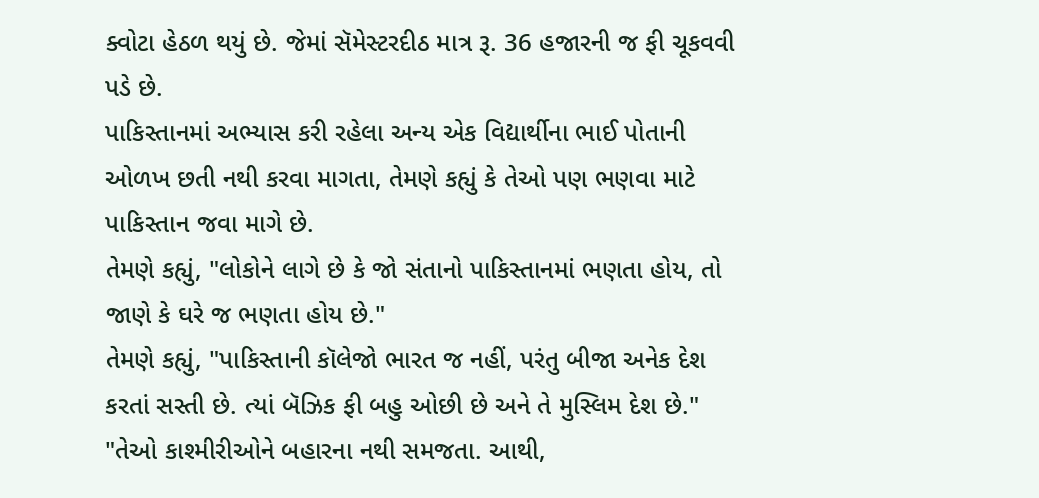ક્વોટા હેઠળ થયું છે. જેમાં સૅમેસ્ટરદીઠ માત્ર રૂ. 36 હજારની જ ફી ચૂકવવી પડે છે.
પાકિસ્તાનમાં અભ્યાસ કરી રહેલા અન્ય એક વિદ્યાર્થીના ભાઈ પોતાની ઓળખ છતી નથી કરવા માગતા, તેમણે કહ્યું કે તેઓ પણ ભણવા માટે પાકિસ્તાન જવા માગે છે.
તેમણે કહ્યું, "લોકોને લાગે છે કે જો સંતાનો પાકિસ્તાનમાં ભણતા હોય, તો જાણે કે ઘરે જ ભણતા હોય છે."
તેમણે કહ્યું, "પાકિસ્તાની કૉલેજો ભારત જ નહીં, પરંતુ બીજા અનેક દેશ કરતાં સસ્તી છે. ત્યાં બૅઝિક ફી બહુ ઓછી છે અને તે મુસ્લિમ દેશ છે."
"તેઓ કાશ્મીરીઓને બહારના નથી સમજતા. આથી,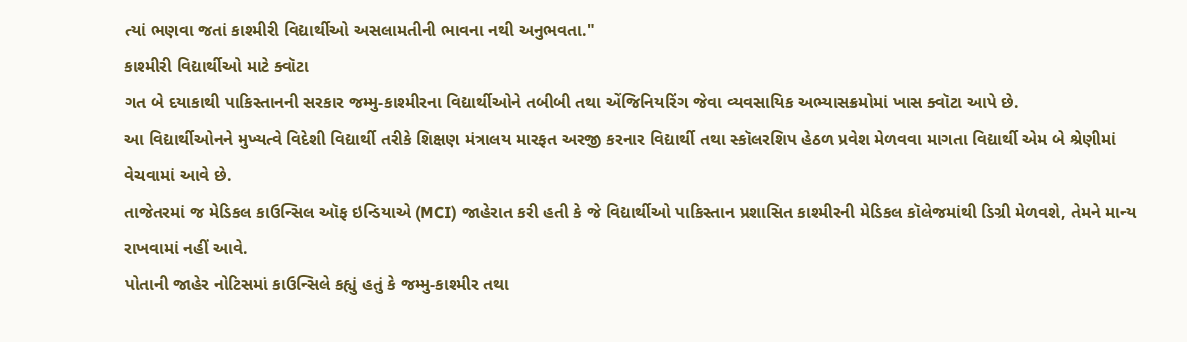ત્યાં ભણવા જતાં કાશ્મીરી વિદ્યાર્થીઓ અસલામતીની ભાવના નથી અનુભવતા."
કાશ્મીરી વિદ્યાર્થીઓ માટે ક્વૉટા
ગત બે દયાકાથી પાકિસ્તાનની સરકાર જમ્મુ-કાશ્મીરના વિદ્યાર્થીઓને તબીબી તથા એંજિનિયરિંગ જેવા વ્યવસાયિક અભ્યાસક્રમોમાં ખાસ ક્વૉટા આપે છે.
આ વિદ્યાર્થીઓનને મુખ્યત્વે વિદેશી વિદ્યાર્થી તરીકે શિક્ષણ મંત્રાલય મારફત અરજી કરનાર વિદ્યાર્થી તથા સ્કૉલરશિપ હેઠળ પ્રવેશ મેળવવા માગતા વિદ્યાર્થી એમ બે શ્રેણીમાં વેચવામાં આવે છે.
તાજેતરમાં જ મેડિકલ કાઉન્સિલ ઑફ ઇન્ડિયાએ (MCI) જાહેરાત કરી હતી કે જે વિદ્યાર્થીઓ પાકિસ્તાન પ્રશાસિત કાશ્મીરની મેડિકલ કૉલેજમાંથી ડિગ્રી મેળવશે, તેમને માન્ય રાખવામાં નહીં આવે.
પોતાની જાહેર નોટિસમાં કાઉન્સિલે કહ્યું હતું કે જમ્મુ-કાશ્મીર તથા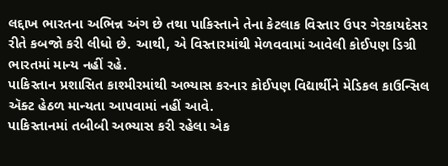લદ્દાખ ભારતના અભિન્ન અંગ છે તથા પાકિસ્તાને તેના કેટલાક વિસ્તાર ઉપર ગેરકાયદેસર રીતે કબજો કરી લીધો છે. આથી, એ વિસ્તારમાંથી મેળવવામાં આવેલી કોઈપણ ડિગ્રી ભારતમાં માન્ય નહીં રહે.
પાકિસ્તાન પ્રશાસિત કાશ્મીરમાંથી અભ્યાસ કરનાર કોઈપણ વિદ્યાર્થીને મેડિકલ કાઉન્સિલ ઍક્ટ હેઠળ માન્યતા આપવામાં નહીં આવે.
પાકિસ્તાનમાં તબીબી અભ્યાસ કરી રહેલા એક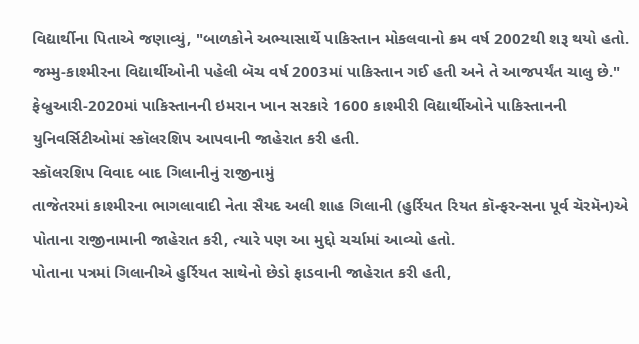વિદ્યાર્થીના પિતાએ જણાવ્યું, "બાળકોને અભ્યાસાર્થે પાકિસ્તાન મોકલવાનો ક્રમ વર્ષ 2002થી શરૂ થયો હતો. જમ્મુ-કાશ્મીરના વિદ્યાર્થીઓની પહેલી બૅચ વર્ષ 2003માં પાકિસ્તાન ગઈ હતી અને તે આજપર્યંત ચાલુ છે."
ફેબ્રુઆરી-2020માં પાકિસ્તાનની ઇમરાન ખાન સરકારે 1600 કાશ્મીરી વિદ્યાર્થીઓને પાકિસ્તાનની યુનિવર્સિટીઓમાં સ્કૉલરશિપ આપવાની જાહેરાત કરી હતી.
સ્કૉલરશિપ વિવાદ બાદ ગિલાનીનું રાજીનામું
તાજેતરમાં કાશ્મીરના ભાગલાવાદી નેતા સૈયદ અલી શાહ ગિલાની (હુર્રિયત રિયત કૉન્ફરન્સના પૂર્વ ચૅરમૅન)એ પોતાના રાજીનામાની જાહેરાત કરી, ત્યારે પણ આ મુદ્દો ચર્ચામાં આવ્યો હતો.
પોતાના પત્રમાં ગિલાનીએ હુર્રિયત સાથેનો છેડો ફાડવાની જાહેરાત કરી હતી,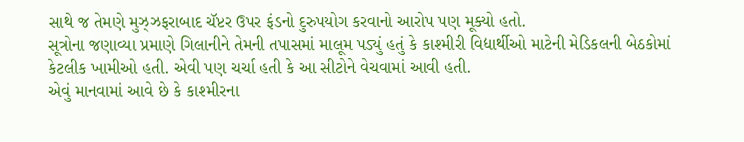સાથે જ તેમણે મુઝ્ઝફરાબાદ ચૅપ્ટર ઉપર ફંડનો દુરુપયોગ કરવાનો આરોપ પણ મૂક્યો હતો.
સૂત્રોના જણાવ્યા પ્રમાણે ગિલાનીને તેમની તપાસમાં માલૂમ પડ્યું હતું કે કાશ્મીરી વિદ્યાર્થીઓ માટેની મેડિકલની બેઠકોમાં કેટલીક ખામીઓ હતી. એવી પણ ચર્ચા હતી કે આ સીટોને વેચવામાં આવી હતી.
એવું માનવામાં આવે છે કે કાશ્મીરના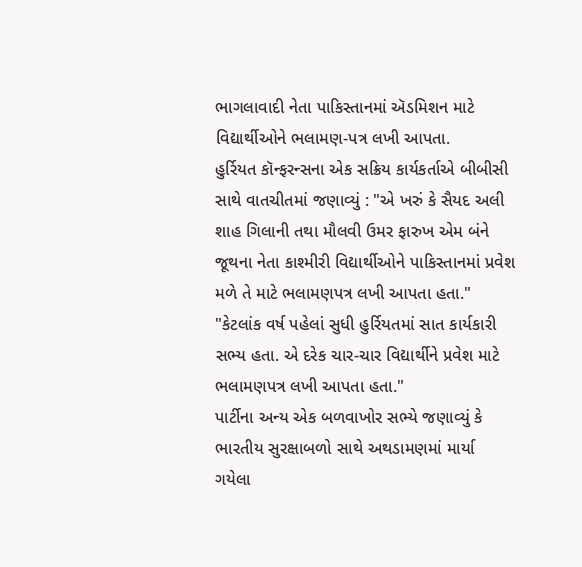ભાગલાવાદી નેતા પાકિસ્તાનમાં ઍડમિશન માટે વિદ્યાર્થીઓને ભલામણ-પત્ર લખી આપતા.
હુર્રિયત કૉન્ફરન્સના એક સક્રિય કાર્યકર્તાએ બીબીસી સાથે વાતચીતમાં જણાવ્યું : "એ ખરું કે સૈયદ અલી શાહ ગિલાની તથા મૌલવી ઉમર ફારુખ એમ બંને જૂથના નેતા કાશ્મીરી વિદ્યાર્થીઓને પાકિસ્તાનમાં પ્રવેશ મળે તે માટે ભલામણપત્ર લખી આપતા હતા."
"કેટલાંક વર્ષ પહેલાં સુધી હુર્રિયતમાં સાત કાર્યકારી સભ્ય હતા. એ દરેક ચાર-ચાર વિદ્યાર્થીને પ્રવેશ માટે ભલામણપત્ર લખી આપતા હતા."
પાર્ટીના અન્ય એક બળવાખોર સભ્યે જણાવ્યું કે ભારતીય સુરક્ષાબળો સાથે અથડામણમાં માર્યા ગયેલા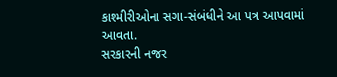કાશ્મીરીઓના સગા-સંબંધીને આ પત્ર આપવામાં આવતા.
સરકારની નજર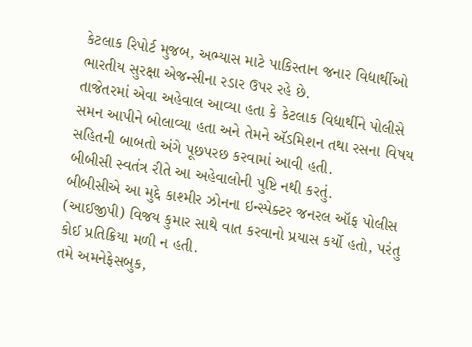કેટલાક રિપોર્ટ મુજબ, અભ્યાસ માટે પાકિસ્તાન જનાર વિદ્યાર્થીઓ ભારતીય સુરક્ષા એજન્સીના રડાર ઉપર રહે છે.
તાજેતરમાં એવા અહેવાલ આવ્યા હતા કે કેટલાક વિદ્યાર્થીને પોલીસે સમન આપીને બોલાવ્યા હતા અને તેમને ઍડમિશન તથા રસના વિષય સહિતની બાબતો અંગે પૂછપરછ કરવામાં આવી હતી.
બીબીસી સ્વતંત્ર રીતે આ અહેવાલોની પુષ્ટિ નથી કરતું.
બીબીસીએ આ મુદ્દે કાશ્મીર ઝોનના ઇન્સ્પેક્ટર જનરલ ઑફ પોલીસ (આઈજીપી) વિજય કુમાર સાથે વાત કરવાનો પ્રયાસ કર્યો હતો, પરંતુ કોઈ પ્રતિક્રિયા મળી ન હતી.
તમે અમનેફેસબુક,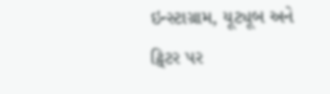ઇન્સ્ટાગ્રામ, યૂટ્યૂબ અને ટ્વિટર પર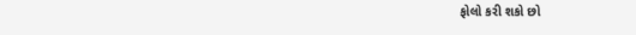ફોલો કરી શકો છો